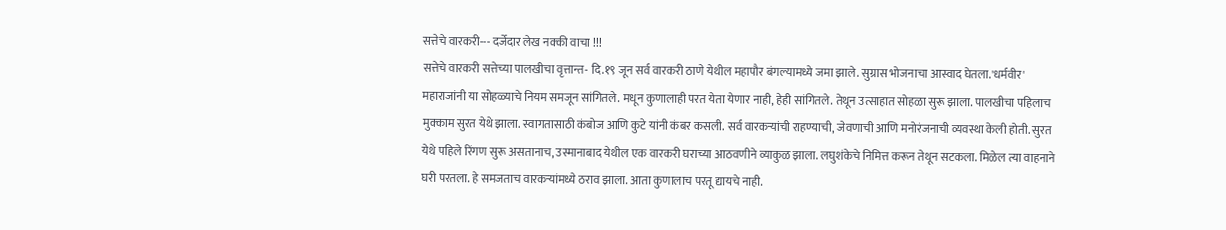सत्तेचे वारकरी--- दर्जेदार लेख नक्की वाचा !!!
सत्तेचे वारकरी सत्तेच्या पालखीचा वृत्तान्त- दि.१९ जून सर्व वारकरी ठाणे येथील महापौर बंगल्यामध्ये जमा झाले. सुग्रास भोजनाचा आस्वाद घेतला.'धर्मवीर' महाराजांनी या सोहळ्याचे नियम समजून सांगितले. मधून कुणालाही परत येता येणार नाही, हेही सांगितले. तेथून उत्साहात सोहळा सुरू झाला. पालखीचा पहिलाच मुक्काम सुरत येथे झाला. स्वागतासाठी कंबोज आणि कुटे यांनी कंबर कसली. सर्व वारकऱ्यांची राहण्याची, जेवणाची आणि मनोरंजनाची व्यवस्था केली होती. सुरत येथे पहिले रिंगण सुरू असतानाच, उस्मानाबाद येथील एक वारकरी घराच्या आठवणीने व्याकुळ झाला. लघुशंकेचे निमित्त करून तेथून सटकला. मिळेल त्या वाहनाने घरी परतला. हे समजताच वारकऱ्यांमध्ये ठराव झाला. आता कुणालाच परतू द्यायचे नाही.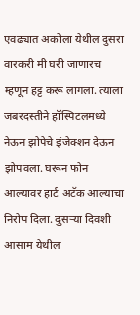एवढ्यात अकोला येथील दुसरा वारकरी मी घरी जाणारच म्हणून हट्ट करू लागला. त्याला जबरदस्तीने हॉस्पिटलमध्ये नेऊन झोपेचे इंजेक्शन देऊन झोपवला. घरून फोन आल्यावर हार्ट अटॅक आल्याचा निरोप दिला. दुसऱ्या दिवशी आसाम येथील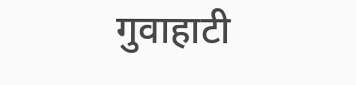गुवाहाटी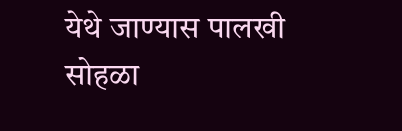येथे जाण्यास पालखी सोहळा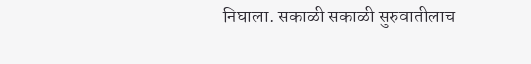निघाला. सकाळी सकाळी सुरुवातीलाच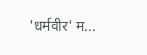'धर्मवीर' म...